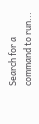Search for a command to run...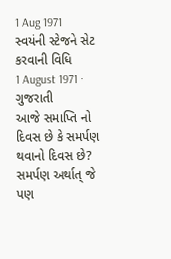1 Aug 1971
સ્વયંની સ્ટેજને સેટ કરવાની વિધિ
1 August 1971 · ગુજરાતી
આજે સમાપ્તિ નો દિવસ છે કે સમર્પણ થવાનો દિવસ છે? સમર્પણ અર્થાત્ જે પણ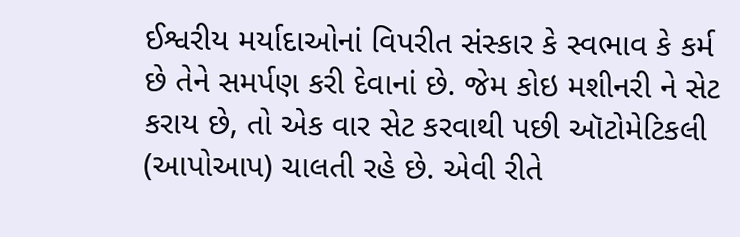ઈશ્વરીય મર્યાદાઓનાં વિપરીત સંસ્કાર કે સ્વભાવ કે કર્મ છે તેને સમર્પણ કરી દેવાનાં છે. જેમ કોઇ મશીનરી ને સેટ કરાય છે, તો એક વાર સેટ કરવાથી પછી ઑટોમેટિકલી (આપોઆપ) ચાલતી રહે છે. એવી રીતે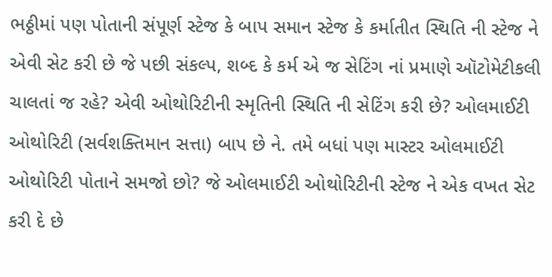ભઠ્ઠીમાં પણ પોતાની સંપૂર્ણ સ્ટેજ કે બાપ સમાન સ્ટેજ કે કર્માતીત સ્થિતિ ની સ્ટેજ ને એવી સેટ કરી છે જે પછી સંકલ્પ, શબ્દ કે કર્મ એ જ સેટિંગ નાં પ્રમાણે ઑટોમેટીકલી ચાલતાં જ રહે? એવી ઓથોરિટીની સ્મૃતિની સ્થિતિ ની સેટિંગ કરી છે? ઓલમાઈટી ઓથોરિટી (સર્વશક્તિમાન સત્તા) બાપ છે ને. તમે બધાં પણ માસ્ટર ઓલમાઈટી ઓથોરિટી પોતાને સમજો છો? જે ઓલમાઈટી ઓથોરિટીની સ્ટેજ ને એક વખત સેટ કરી દે છે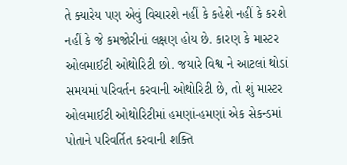તે ક્યારેય પણ એવું વિચારશે નહીં કે કહેશે નહીં કે કરશે નહીં કે જે કમજોરીનાં લક્ષણ હોય છે. કારણ કે માસ્ટર ઓલમાઈટી ઓથોરિટી છો. જયારે વિશ્વ ને આટલાં થોડાં સમયમાં પરિવર્તન કરવાની ઓથોરિટી છે, તો શું માસ્ટર ઓલમાઈટી ઓથોરિટીમાં હમણાં-હમણાં એક સેકન્ડમાં પોતાને પરિવર્તિત કરવાની શક્તિ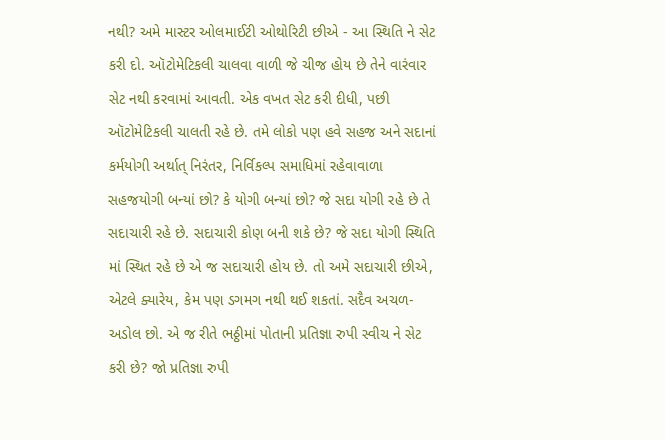નથી? અમે માસ્ટર ઓલમાઈટી ઓથોરિટી છીએ - આ સ્થિતિ ને સેટ કરી દો. ઑટોમેટિકલી ચાલવા વાળી જે ચીજ હોય છે તેને વારંવાર સેટ નથી કરવામાં આવતી. એક વખત સેટ કરી દીધી, પછી ઑટોમેટિકલી ચાલતી રહે છે. તમે લોકો પણ હવે સહજ અને સદાનાં કર્મયોગી અર્થાત્ નિરંતર, નિર્વિકલ્પ સમાધિમાં રહેવાવાળા સહજયોગી બન્યાં છો? કે યોગી બન્યાં છો? જે સદા યોગી રહે છે તે સદાચારી રહે છે. સદાચારી કોણ બની શકે છે? જે સદા યોગી સ્થિતિ માં સ્થિત રહે છે એ જ સદાચારી હોય છે. તો અમે સદાચારી છીએ, એટલે ક્યારેય, કેમ પણ ડગમગ નથી થઈ શકતાં. સદૈવ અચળ-અડોલ છો. એ જ રીતે ભઠ્ઠીમાં પોતાની પ્રતિજ્ઞા રુપી સ્વીચ ને સેટ કરી છે? જો પ્રતિજ્ઞા રુપી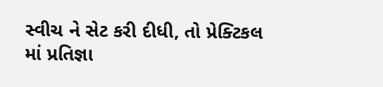સ્વીચ ને સેટ કરી દીધી, તો પ્રેક્ટિકલ માં પ્રતિજ્ઞા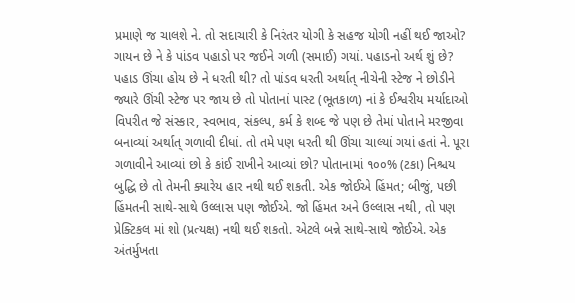પ્રમાણે જ ચાલશે ને. તો સદાચારી કે નિરંતર યોગી કે સહજ યોગી નહીં થઈ જાઓ? ગાયન છે ને કે પાંડવ પહાડો પર જઈને ગળી (સમાઈ) ગયાં. પહાડનો અર્થ શું છે? પહાડ ઊંચા હોય છે ને ધરતી થી? તો પાંડવ ધરતી અર્થાત્ નીચેની સ્ટેજ ને છોડીને જ્યારે ઊંચી સ્ટેજ પર જાય છે તો પોતાનાં પાસ્ટ (ભૂતકાળ) નાં કે ઈશ્વરીય મર્યાદાઓ વિપરીત જે સંસ્કાર, સ્વભાવ, સંકલ્પ, કર્મ કે શબ્દ જે પણ છે તેમાં પોતાને મરજીવા બનાવ્યાં અર્થાત્ ગળાવી દીધાં. તો તમે પણ ધરતી થી ઊંચા ચાલ્યાં ગયાં હતાં ને. પૂરા ગળાવીને આવ્યાં છો કે કાંઈ રાખીને આવ્યાં છો? પોતાનામાં ૧૦૦% (ટકા) નિશ્ચય બુદ્ધિ છે તો તેમની ક્યારેય હાર નથી થઈ શકતી. એક જોઈએ હિંમત; બીજું, પછી હિંમતની સાથે-સાથે ઉલ્લાસ પણ જોઈએ. જો હિંમત અને ઉલ્લાસ નથી, તો પણ પ્રેક્ટિકલ માં શો (પ્રત્યક્ષ) નથી થઈ શકતો. એટલે બન્ને સાથે-સાથે જોઈએ. એક અંતર્મુખતા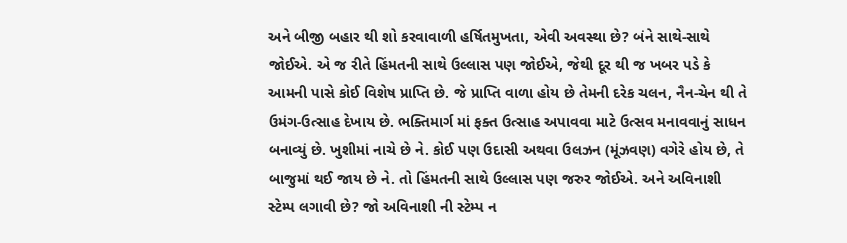અને બીજી બહાર થી શો કરવાવાળી હર્ષિતમુખતા, એવી અવસ્થા છે? બંને સાથે-સાથે જોઈએ. એ જ રીતે હિંમતની સાથે ઉલ્લાસ પણ જોઈએ, જેથી દૂર થી જ ખબર પડે કે આમની પાસે કોઈ વિશેષ પ્રાપ્તિ છે. જે પ્રાપ્તિ વાળા હોય છે તેમની દરેક ચલન, નૈન-ચેન થી તે ઉમંગ-ઉત્સાહ દેખાય છે. ભક્તિમાર્ગ માં ફક્ત ઉત્સાહ અપાવવા માટે ઉત્સવ મનાવવાનું સાધન બનાવ્યું છે. ખુશીમાં નાચે છે ને. કોઈ પણ ઉદાસી અથવા ઉલઝન (મૂંઝવણ) વગેરે હોય છે, તે બાજુમાં થઈ જાય છે ને. તો હિંમતની સાથે ઉલ્લાસ પણ જરુર જોઈએ. અને અવિનાશી સ્ટેમ્પ લગાવી છે? જો અવિનાશી ની સ્ટેમ્પ ન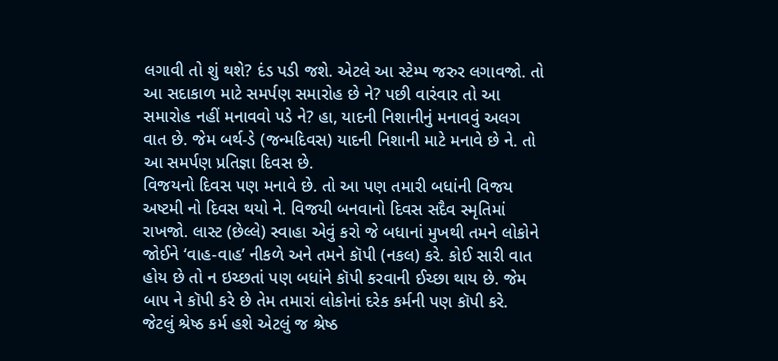લગાવી તો શું થશે? દંડ પડી જશે. એટલે આ સ્ટેમ્પ જરુર લગાવજો. તો આ સદાકાળ માટે સમર્પણ સમારોહ છે ને? પછી વારંવાર તો આ સમારોહ નહીં મનાવવો પડે ને? હા, યાદની નિશાનીનું મનાવવું અલગ વાત છે. જેમ બર્થ-ડે (જન્મદિવસ) યાદની નિશાની માટે મનાવે છે ને. તો આ સમર્પણ પ્રતિજ્ઞા દિવસ છે.
વિજયનો દિવસ પણ મનાવે છે. તો આ પણ તમારી બધાંની વિજય અષ્ટમી નો દિવસ થયો ને. વિજયી બનવાનો દિવસ સદૈવ સ્મૃતિમાં રાખજો. લાસ્ટ (છેલ્લે) સ્વાહા એવું કરો જે બધાનાં મુખથી તમને લોકોને જોઈને ‘વાહ-વાહ’ નીકળે અને તમને કૉપી (નકલ) કરે. કોઈ સારી વાત હોય છે તો ન ઇચ્છતાં પણ બધાંને કૉપી કરવાની ઈચ્છા થાય છે. જેમ બાપ ને કૉપી કરે છે તેમ તમારાં લોકોનાં દરેક કર્મની પણ કૉપી કરે. જેટલું શ્રેષ્ઠ કર્મ હશે એટલું જ શ્રેષ્ઠ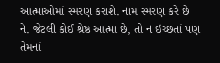આત્માઓમાં સ્મરણ કરાશે. નામ સ્મરણ કરે છે ને. જેટલી કોઈ શ્રેષ્ઠ આત્મા છે, તો ન ઇચ્છતાં પણ તેમનાં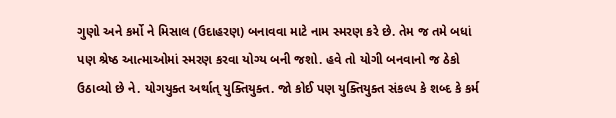ગુણો અને કર્મો ને મિસાલ (ઉદાહરણ) બનાવવા માટે નામ સ્મરણ કરે છે. તેમ જ તમે બધાં પણ શ્રેષ્ઠ આત્માઓમાં સ્મરણ કરવા યોગ્ય બની જશો. હવે તો યોગી બનવાનો જ ઠેકો ઉઠાવ્યો છે ને. યોગયુક્ત અર્થાત્ યુક્તિયુક્ત. જો કોઈ પણ યુક્તિયુક્ત સંકલ્પ કે શબ્દ કે કર્મ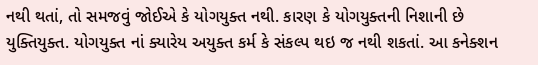નથી થતાં, તો સમજવું જોઈએ કે યોગયુક્ત નથી. કારણ કે યોગયુક્તની નિશાની છે યુક્તિયુક્ત. યોગયુક્ત નાં ક્યારેય અયુક્ત કર્મ કે સંકલ્પ થઇ જ નથી શકતાં. આ કનેક્શન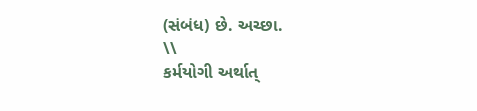(સંબંધ) છે. અચ્છા.
\\
કર્મયોગી અર્થાત્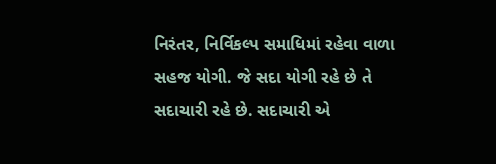નિરંતર, નિર્વિકલ્પ સમાધિમાં રહેવા વાળા સહજ યોગી. જે સદા યોગી રહે છે તે સદાચારી રહે છે. સદાચારી એ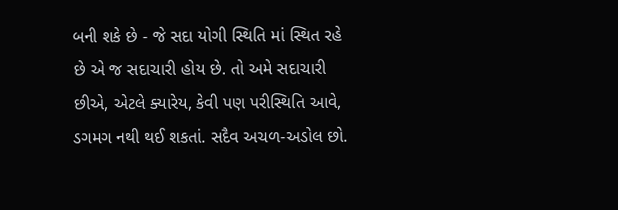બની શકે છે - જે સદા યોગી સ્થિતિ માં સ્થિત રહે છે એ જ સદાચારી હોય છે. તો અમે સદાચારી છીએ, એટલે ક્યારેય, કેવી પણ પરીસ્થિતિ આવે, ડગમગ નથી થઈ શકતાં. સદૈવ અચળ-અડોલ છો.